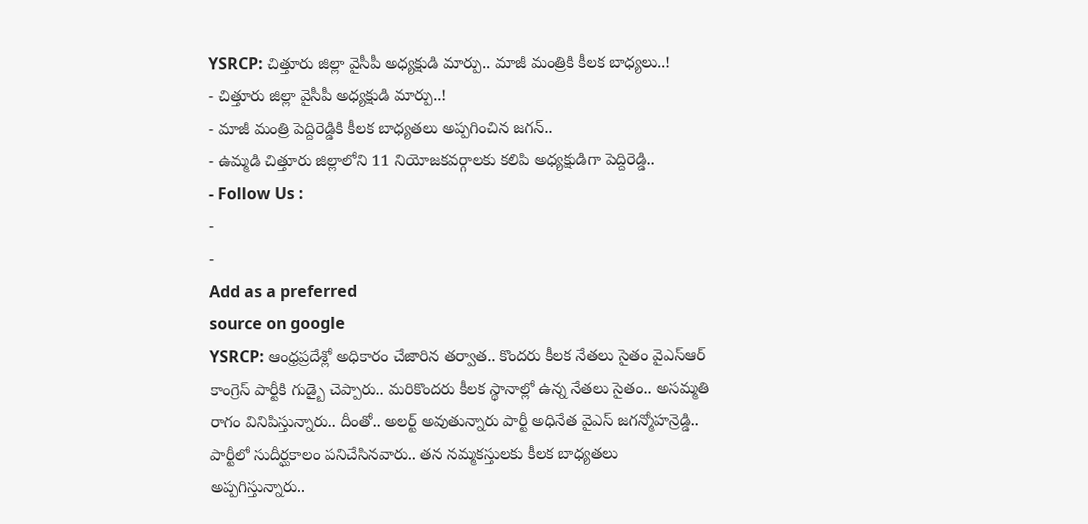YSRCP: చిత్తూరు జిల్లా వైసీపీ అధ్యక్షుడి మార్పు.. మాజీ మంత్రికి కీలక బాధ్యలు..!
- చిత్తూరు జిల్లా వైసీపీ అధ్యక్షుడి మార్పు..!
- మాజీ మంత్రి పెద్దిరెడ్డికి కీలక బాధ్యతలు అప్పగించిన జగన్..
- ఉమ్మడి చిత్తూరు జిల్లాలోని 11 నియోజకవర్గాలకు కలిపి అధ్యక్షుడిగా పెద్దిరెడ్డి..
- Follow Us :
-
-
Add as a preferred
source on google
YSRCP: ఆంధ్రప్రదేశ్లో అధికారం చేజారిన తర్వాత.. కొందరు కీలక నేతలు సైతం వైఎస్ఆర్ కాంగ్రెస్ పార్టీకి గుడ్బై చెప్పారు.. మరికొందరు కీలక స్థానాల్లో ఉన్న నేతలు సైతం.. అసమ్మతి రాగం వినిపిస్తున్నారు.. దీంతో.. అలర్ట్ అవుతున్నారు పార్టీ అధినేత వైఎస్ జగన్మోహన్రెడ్డి.. పార్టీలో సుదీర్ఘకాలం పనిచేసినవారు.. తన నమ్మకస్తులకు కీలక బాధ్యతలు అప్పగిస్తున్నారు..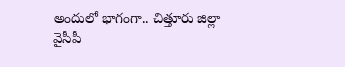అందులో భాగంగా.. చిత్తూరు జిల్లా వైసీపీ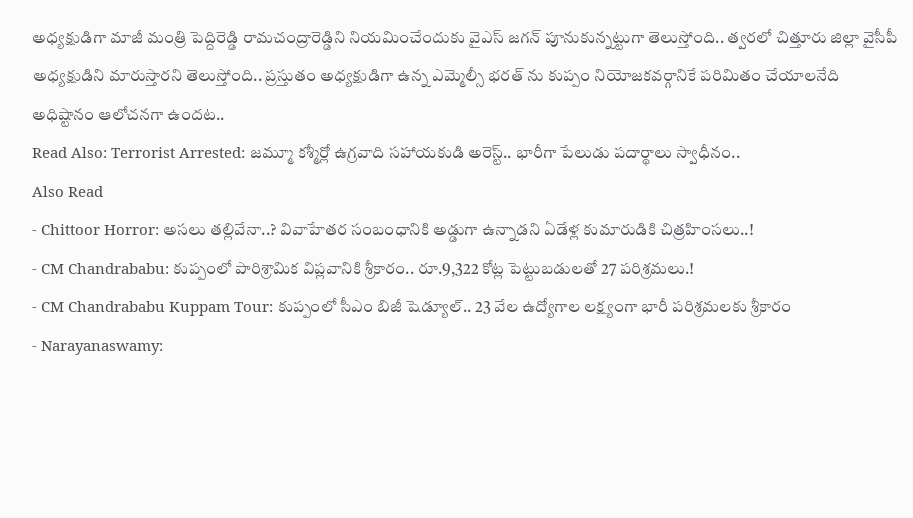అధ్యక్షుడిగా మాజీ మంత్రి పెద్దిరెడ్డి రామచంద్రారెడ్డిని నియమించేందుకు వైఎస్ జగన్ పూనుకున్నట్టుగా తెలుస్తోంది.. త్వరలో చిత్తూరు జిల్లా వైసీపీ అధ్యక్షుడిని మారుస్తారని తెలుస్తోంది.. ప్రస్తుతం అధ్యక్షుడిగా ఉన్న ఎమ్మెల్సీ భరత్ ను కుప్పం నియోజకవర్గానికే పరిమితం చేయాలనేది అధిష్టానం ఆలోచనగా ఉందట..
Read Also: Terrorist Arrested: జమ్మూ కశ్మీర్లో ఉగ్రవాది సహాయకుడి అరెస్ట్.. భారీగా పేలుడు పదార్థాలు స్వాధీనం..
Also Read
- Chittoor Horror: అసలు తల్లివేనా..? వివాహేతర సంబంధానికి అడ్డుగా ఉన్నాడని ఏడేళ్ల కుమారుడికి చిత్రహింసలు..!
- CM Chandrababu: కుప్పంలో పారిశ్రామిక విప్లవానికి శ్రీకారం.. రూ.9,322 కోట్ల పెట్టుబడులతో 27 పరిశ్రమలు.!
- CM Chandrababu Kuppam Tour: కుప్పంలో సీఎం బిజీ షెడ్యూల్.. 23 వేల ఉద్యోగాల లక్ష్యంగా భారీ పరిశ్రమలకు శ్రీకారం
- Narayanaswamy: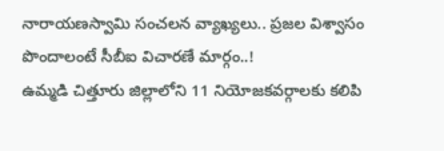నారాయణస్వామి సంచలన వ్యాఖ్యలు.. ప్రజల విశ్వాసం పొందాలంటే సీబీఐ విచారణే మార్గం..!
ఉమ్మడి చిత్తూరు జిల్లాలోని 11 నియోజకవర్గాలకు కలిపి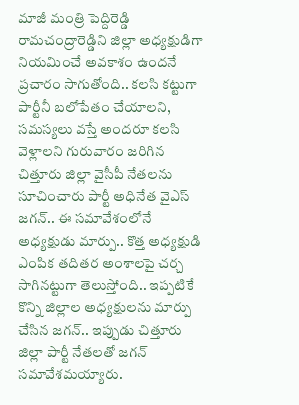మాజీ మంత్రి పెద్దిరెడ్డి రామచంద్రారెడ్డిని జిల్లా అధ్యక్షుడిగా నియమించే అవకాశం ఉందనే ప్రచారం సాగుతోంది.. కలసి కట్టుగా పార్టీనీ బలోపేతం చేయాలని, సమస్యలు వస్తే అందరూ కలసి వెళ్లాలని గురువారం జరిగిన చిత్తూరు జిల్లా వైసీపీ నేతలను సూచించారు పార్టీ అధినేత వైఎస్ జగన్.. ఈ సమావేశంలోనే అధ్యక్షుడు మార్పు.. కొత్త అధ్యక్షుడి ఎంపిక తదితర అంశాలపై చర్చ సాగినట్టుగా తెలుస్తోంది.. ఇప్పటికే కొన్ని జిల్లాల అధ్యక్షులను మార్పు చేసిన జగన్.. ఇప్పుడు చిత్తూరు జిల్లా పార్టీ నేతలతో జగన్ సమావేశమయ్యారు.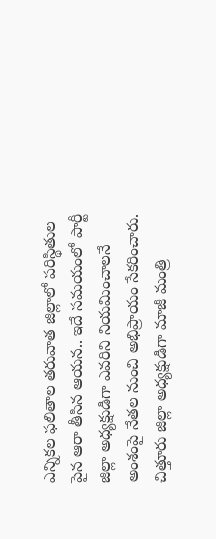ఎన్నికల ఫలితాల తరువాత జిల్లాలో పరిస్థితుల పైన ఆరా తీసిన ఆయన.. ఇదే సమయంలో పార్టీ జిల్లా అధ్యక్షుడిగా ఎవరిని నియమించాలనే అంశంపై నేతల నుంచి అభిప్రాయం సేకరించారు. చిత్తూరు జిల్లా అధ్యక్షుడిగా మాజీ మంత్రి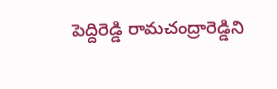పెద్దిరెడ్డి రామచంద్రారెడ్డిని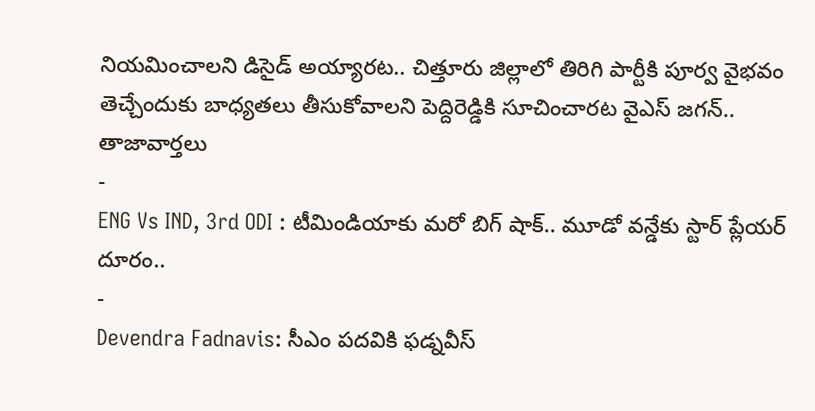నియమించాలని డిసైడ్ అయ్యారట.. చిత్తూరు జిల్లాలో తిరిగి పార్టీకి పూర్వ వైభవం తెచ్చేందుకు బాధ్యతలు తీసుకోవాలని పెద్దిరెడ్డికి సూచించారట వైఎస్ జగన్..
తాజావార్తలు
-
ENG Vs IND, 3rd ODI : టీమిండియాకు మరో బిగ్ షాక్.. మూడో వన్డేకు స్టార్ ప్లేయర్ దూరం..
-
Devendra Fadnavis: సీఎం పదవికి ఫడ్నవీస్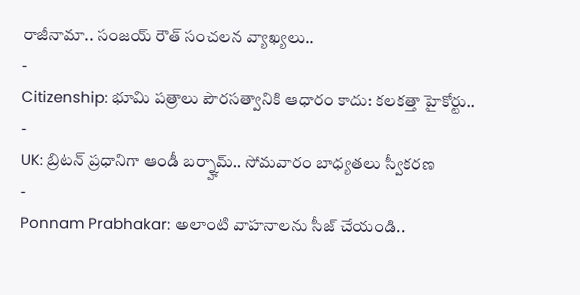రాజీనామా.. సంజయ్ రౌత్ సంచలన వ్యాఖ్యలు..
-
Citizenship: భూమి పత్రాలు పౌరసత్వానికి ఆధారం కాదు: కలకత్తా హైకోర్టు..
-
UK: బ్రిటన్ ప్రధానిగా ఆండీ బర్న్హామ్.. సోమవారం బాధ్యతలు స్వీకరణ
-
Ponnam Prabhakar: అలాంటి వాహనాలను సీజ్ చేయండి..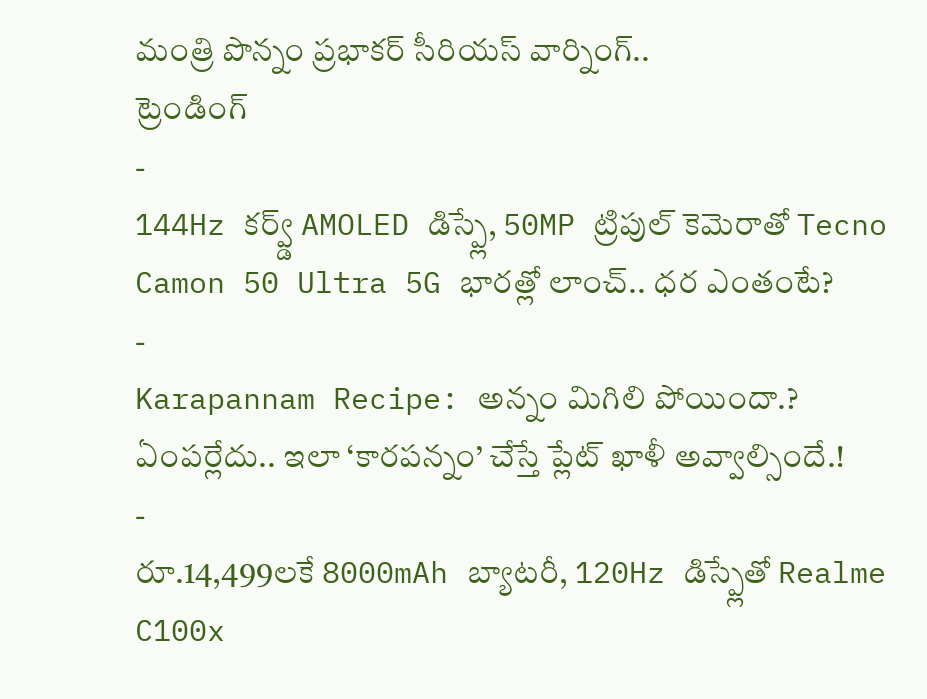మంత్రి పొన్నం ప్రభాకర్ సీరియస్ వార్నింగ్..
ట్రెండింగ్
-
144Hz కర్వ్డ్ AMOLED డిస్ప్లే, 50MP ట్రిపుల్ కెమెరాతో Tecno Camon 50 Ultra 5G భారత్లో లాంచ్.. ధర ఎంతంటే?
-
Karapannam Recipe: అన్నం మిగిలి పోయిందా.? ఏంపర్లేదు.. ఇలా ‘కారపన్నం’ చేస్తే ప్లేట్ ఖాళీ అవ్వాల్సిందే.!
-
రూ.14,499లకే 8000mAh బ్యాటరీ, 120Hz డిస్ప్లేతో Realme C100x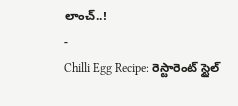లాంచ్..!
-
Chilli Egg Recipe: రెస్టారెంట్ స్టైల్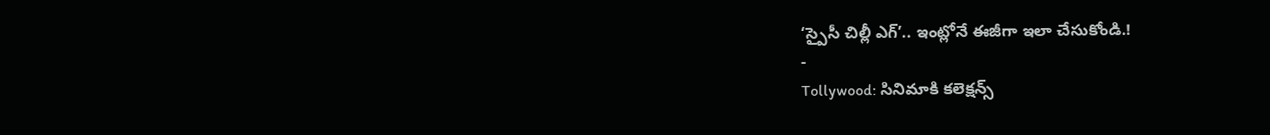‘స్పైసీ చిల్లీ ఎగ్’.. ఇంట్లోనే ఈజీగా ఇలా చేసుకోండి.!
-
Tollywood: సినిమాకి కలెక్షన్స్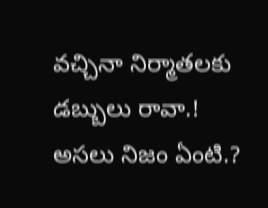వచ్చినా నిర్మాతలకు డబ్బులు రావా.! అసలు నిజం ఏంటి.?